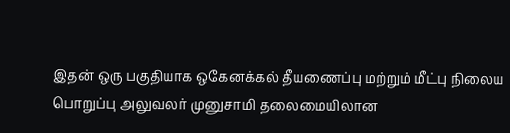இதன் ஒரு பகுதியாக ஒகேனக்கல் தீயணைப்பு மற்றும் மீட்பு நிலைய பொறுப்பு அலுவலர் முனுசாமி தலைமையிலான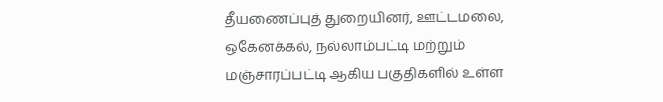தீயணைப்புத் துறையினர், ஊட்டமலை, ஒகேனக்கல், நல்லாம்பட்டி மற்றும் மஞ்சாரப்பட்டி ஆகிய பகுதிகளில் உள்ள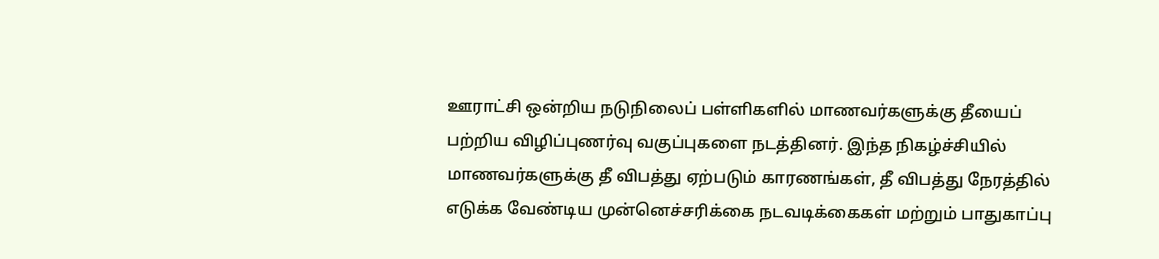ஊராட்சி ஒன்றிய நடுநிலைப் பள்ளிகளில் மாணவர்களுக்கு தீயைப் பற்றிய விழிப்புணர்வு வகுப்புகளை நடத்தினர். இந்த நிகழ்ச்சியில் மாணவர்களுக்கு தீ விபத்து ஏற்படும் காரணங்கள், தீ விபத்து நேரத்தில் எடுக்க வேண்டிய முன்னெச்சரிக்கை நடவடிக்கைகள் மற்றும் பாதுகாப்பு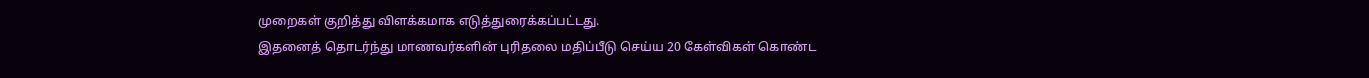முறைகள் குறித்து விளக்கமாக எடுத்துரைக்கப்பட்டது.
இதனைத் தொடர்ந்து மாணவர்களின் புரிதலை மதிப்பீடு செய்ய 20 கேள்விகள் கொண்ட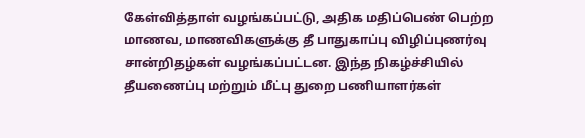கேள்வித்தாள் வழங்கப்பட்டு, அதிக மதிப்பெண் பெற்ற மாணவ, மாணவிகளுக்கு தீ பாதுகாப்பு விழிப்புணர்வு சான்றிதழ்கள் வழங்கப்பட்டன. இந்த நிகழ்ச்சியில் தீயணைப்பு மற்றும் மீட்பு துறை பணியாளர்கள்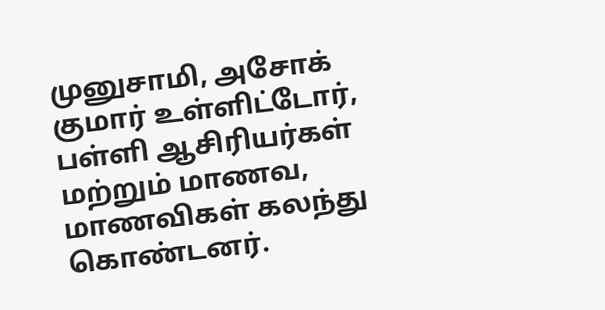முனுசாமி, அசோக் குமார் உள்ளிட்டோர், பள்ளி ஆசிரியர்கள் மற்றும் மாணவ, மாணவிகள் கலந்து கொண்டனர்.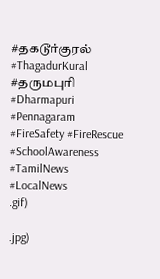#தகடூர்குரல் #ThagadurKural #தருமபுரி #Dharmapuri #Pennagaram #FireSafety #FireRescue #SchoolAwareness #TamilNews #LocalNews
.gif)

.jpg)